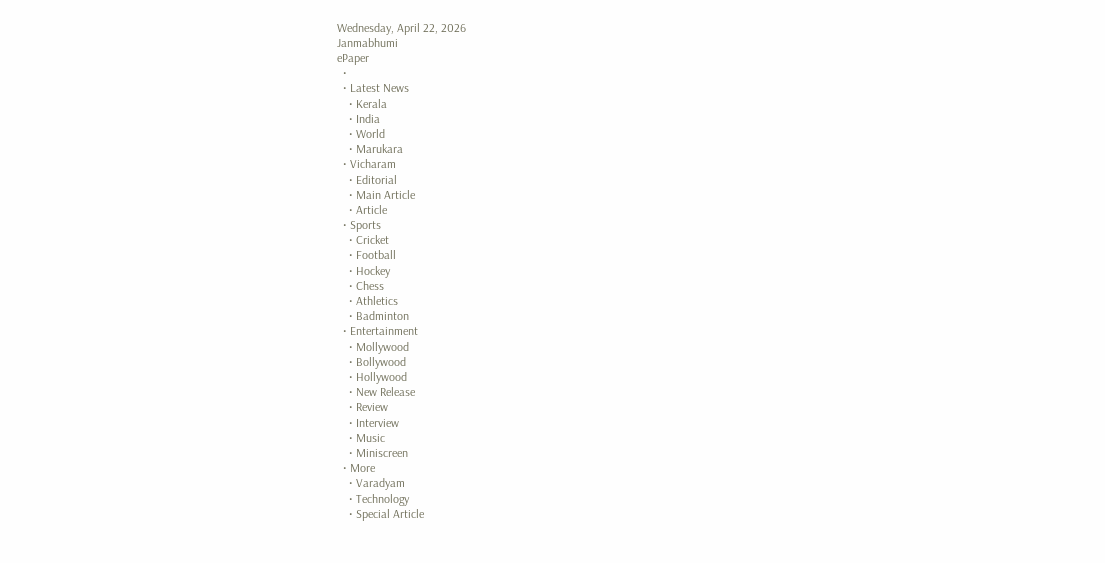Wednesday, April 22, 2026
Janmabhumi
ePaper
  •
  • Latest News
    • Kerala
    • India
    • World
    • Marukara
  • Vicharam
    • Editorial
    • Main Article
    • Article
  • Sports
    • Cricket
    • Football
    • Hockey
    • Chess
    • Athletics
    • Badminton
  • Entertainment
    • Mollywood
    • Bollywood
    • Hollywood
    • New Release
    • Review
    • Interview
    • Music
    • Miniscreen
  • More
    • Varadyam
    • Technology
    • Special Article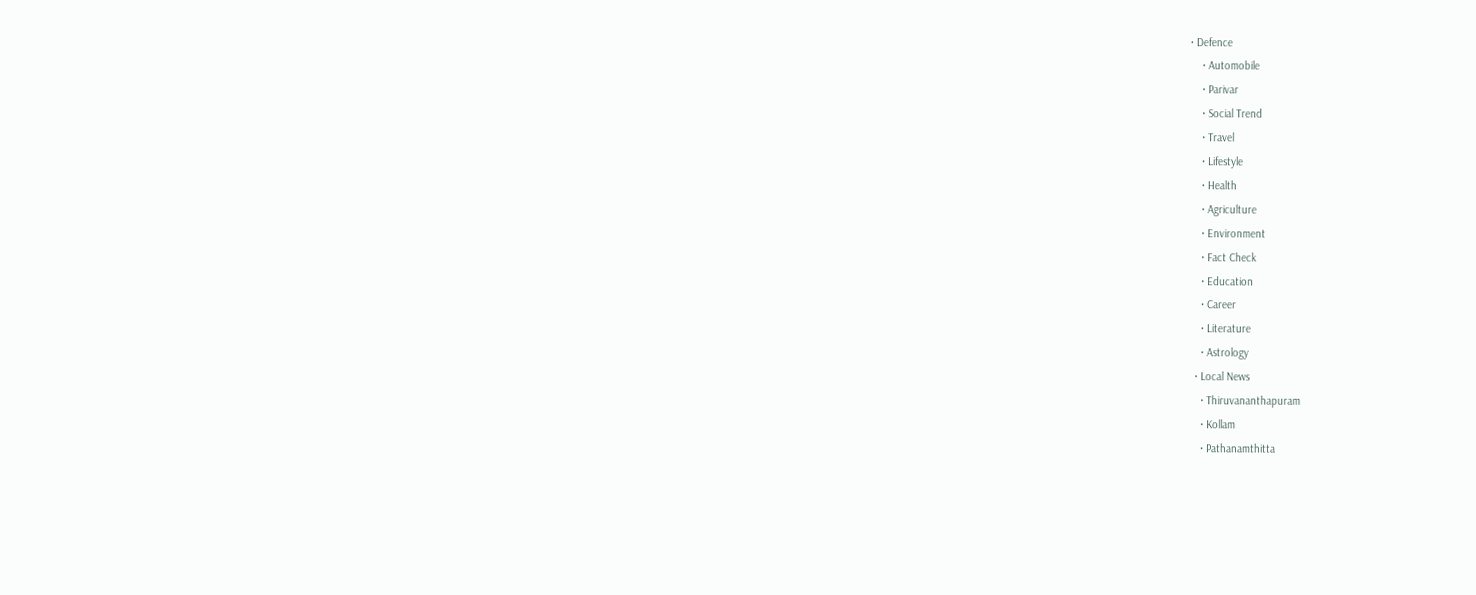• Defence
    • Automobile
    • Parivar
    • Social Trend
    • Travel
    • Lifestyle
    • Health
    • Agriculture
    • Environment
    • Fact Check
    • Education
    • Career
    • Literature
    • Astrology
  • Local News
    • Thiruvananthapuram
    • Kollam
    • Pathanamthitta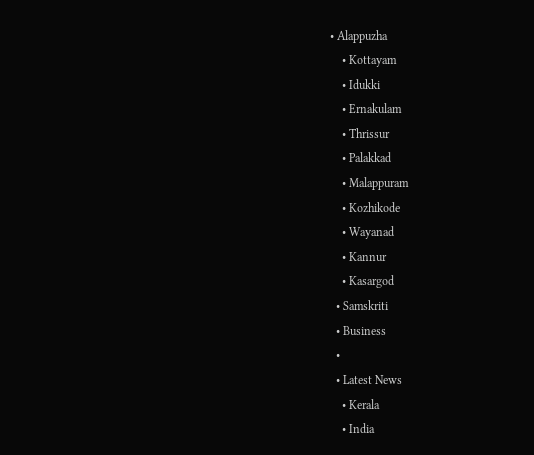• Alappuzha
    • Kottayam
    • Idukki
    • Ernakulam
    • Thrissur
    • Palakkad
    • Malappuram
    • Kozhikode
    • Wayanad
    • Kannur
    • Kasargod
  • Samskriti
  • Business
  •
  • Latest News
    • Kerala
    • India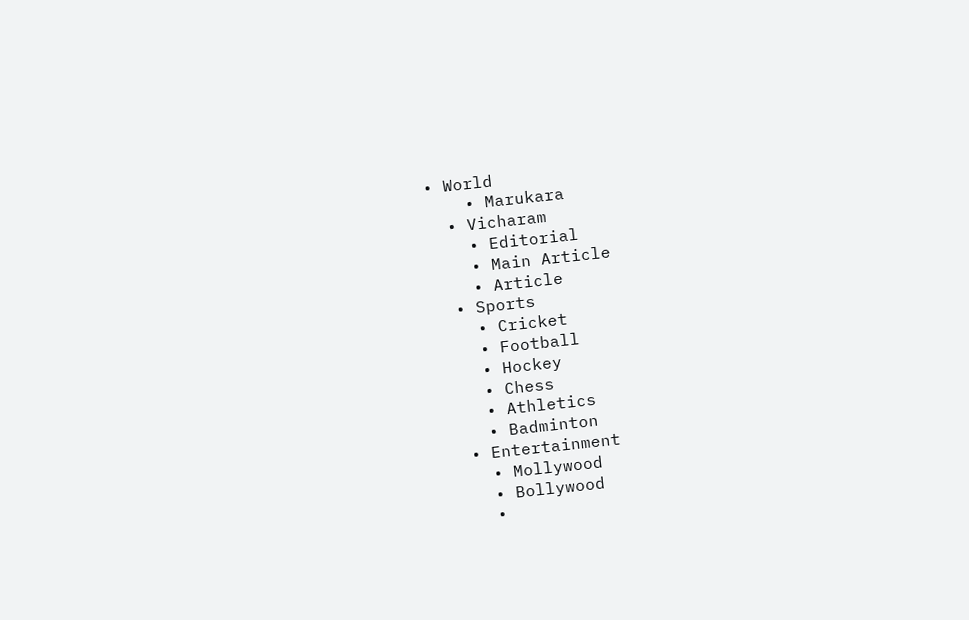• World
    • Marukara
  • Vicharam
    • Editorial
    • Main Article
    • Article
  • Sports
    • Cricket
    • Football
    • Hockey
    • Chess
    • Athletics
    • Badminton
  • Entertainment
    • Mollywood
    • Bollywood
    •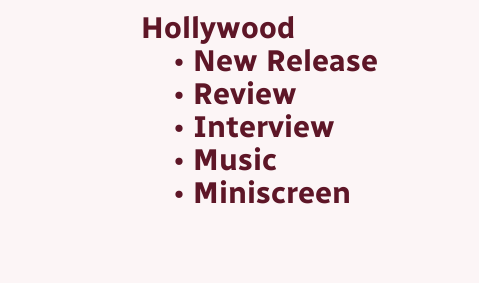Hollywood
    • New Release
    • Review
    • Interview
    • Music
    • Miniscreen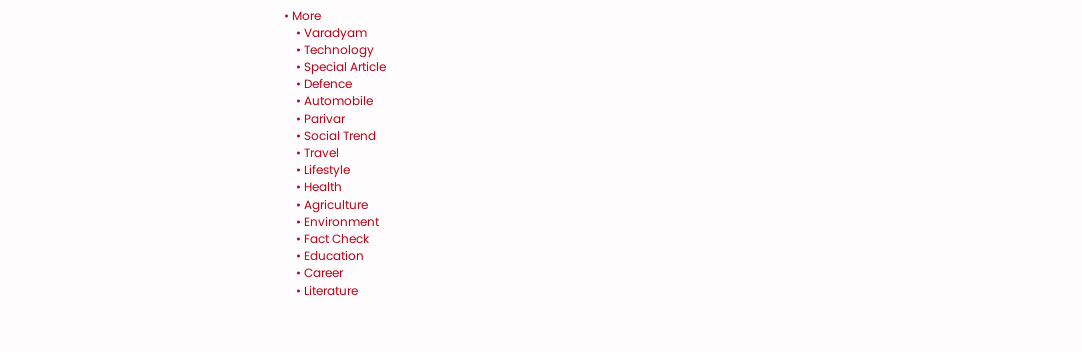• More
    • Varadyam
    • Technology
    • Special Article
    • Defence
    • Automobile
    • Parivar
    • Social Trend
    • Travel
    • Lifestyle
    • Health
    • Agriculture
    • Environment
    • Fact Check
    • Education
    • Career
    • Literature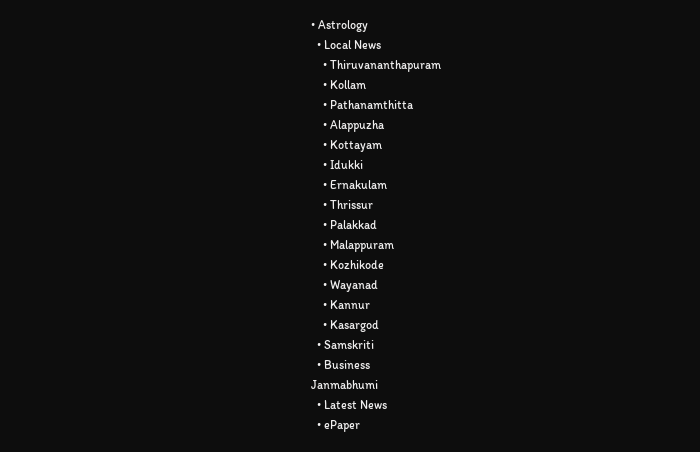• Astrology
  • Local News
    • Thiruvananthapuram
    • Kollam
    • Pathanamthitta
    • Alappuzha
    • Kottayam
    • Idukki
    • Ernakulam
    • Thrissur
    • Palakkad
    • Malappuram
    • Kozhikode
    • Wayanad
    • Kannur
    • Kasargod
  • Samskriti
  • Business
Janmabhumi
  • Latest News
  • ePaper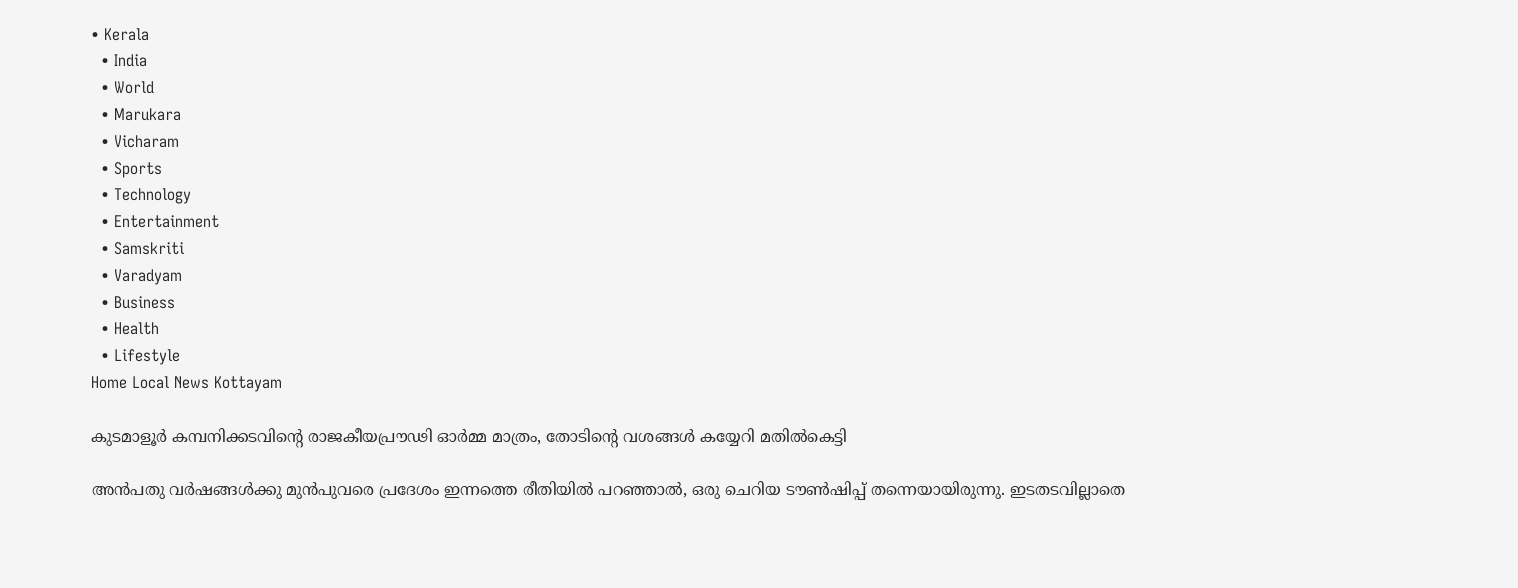• Kerala
  • India
  • World
  • Marukara
  • Vicharam
  • Sports
  • Technology
  • Entertainment
  • Samskriti
  • Varadyam
  • Business
  • Health
  • Lifestyle
Home Local News Kottayam

കുടമാളൂര്‍ കമ്പനിക്കടവിന്റെ രാജകീയപ്രൗഢി ഓര്‍മ്മ മാത്രം, തോടിന്റെ വശങ്ങള്‍ കയ്യേറി മതില്‍കെട്ടി

അന്‍പതു വര്‍ഷങ്ങള്‍ക്കു മുന്‍പുവരെ പ്രദേശം ഇന്നത്തെ രീതിയില്‍ പറഞ്ഞാല്‍, ഒരു ചെറിയ ടൗണ്‍ഷിപ്പ് തന്നെയായിരുന്നു. ഇടതടവില്ലാതെ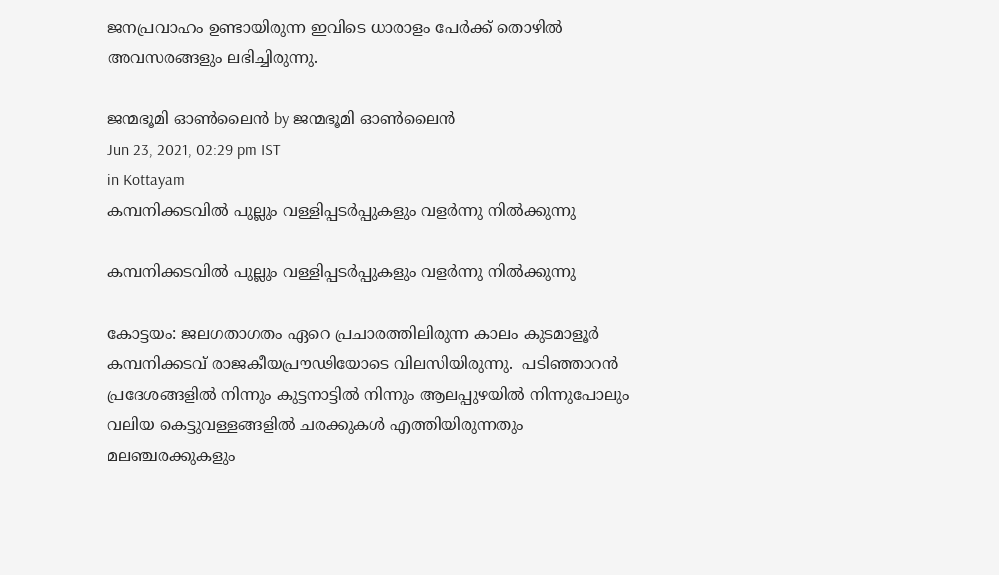ജനപ്രവാഹം ഉണ്ടായിരുന്ന ഇവിടെ ധാരാളം പേര്‍ക്ക് തൊഴില്‍ അവസരങ്ങളും ലഭിച്ചിരുന്നു.

ജന്മഭൂമി ഓണ്‍ലൈന്‍ by ജന്മഭൂമി ഓണ്‍ലൈന്‍
Jun 23, 2021, 02:29 pm IST
in Kottayam
കമ്പനിക്കടവില്‍ പുല്ലും വള്ളിപ്പടര്‍പ്പുകളും വളര്‍ന്നു നില്‍ക്കുന്നു

കമ്പനിക്കടവില്‍ പുല്ലും വള്ളിപ്പടര്‍പ്പുകളും വളര്‍ന്നു നില്‍ക്കുന്നു

കോട്ടയം: ജലഗതാഗതം ഏറെ പ്രചാരത്തിലിരുന്ന കാലം കുടമാളൂര്‍ കമ്പനിക്കടവ് രാജകീയപ്രൗഢിയോടെ വിലസിയിരുന്നു.  പടിഞ്ഞാറന്‍ പ്രദേശങ്ങളില്‍ നിന്നും കുട്ടനാട്ടില്‍ നിന്നും ആലപ്പുഴയില്‍ നിന്നുപോലും വലിയ കെട്ടുവള്ളങ്ങളില്‍ ചരക്കുകള്‍ എത്തിയിരുന്നതും മലഞ്ചരക്കുകളും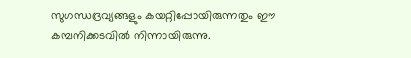സുഗന്ധദ്രവ്യങ്ങളും കയറ്റിപ്പോയിരുന്നതും ഈ കമ്പനിക്കടവില്‍ നിന്നായിരുന്നു.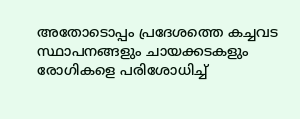അതോടൊപ്പം പ്രദേശത്തെ കച്ചവട സ്ഥാപനങ്ങളും ചായക്കടകളും രോഗികളെ പരിശോധിച്ച്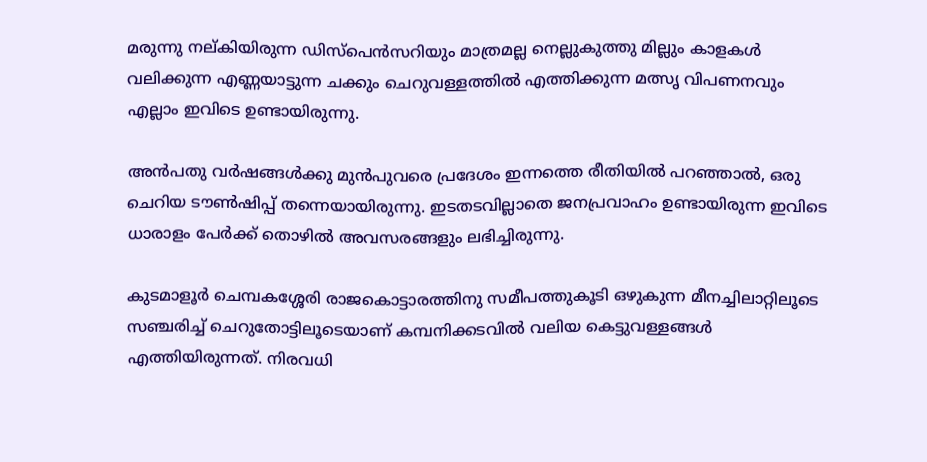മരുന്നു നല്കിയിരുന്ന ഡിസ്‌പെന്‍സറിയും മാത്രമല്ല നെല്ലുകുത്തു മില്ലും കാളകള്‍ വലിക്കുന്ന എണ്ണയാട്ടുന്ന ചക്കും ചെറുവള്ളത്തില്‍ എത്തിക്കുന്ന മത്സൃ വിപണനവും എല്ലാം ഇവിടെ ഉണ്ടായിരുന്നു.

അന്‍പതു വര്‍ഷങ്ങള്‍ക്കു മുന്‍പുവരെ പ്രദേശം ഇന്നത്തെ രീതിയില്‍ പറഞ്ഞാല്‍, ഒരു ചെറിയ ടൗണ്‍ഷിപ്പ് തന്നെയായിരുന്നു. ഇടതടവില്ലാതെ ജനപ്രവാഹം ഉണ്ടായിരുന്ന ഇവിടെ ധാരാളം പേര്‍ക്ക് തൊഴില്‍ അവസരങ്ങളും ലഭിച്ചിരുന്നു.

കുടമാളൂര്‍ ചെമ്പകശ്ശേരി രാജകൊട്ടാരത്തിനു സമീപത്തുകൂടി ഒഴുകുന്ന മീനച്ചിലാറ്റിലൂടെ സഞ്ചരിച്ച് ചെറുതോട്ടിലൂടെയാണ് കമ്പനിക്കടവില്‍ വലിയ കെട്ടുവള്ളങ്ങള്‍ എത്തിയിരുന്നത്. നിരവധി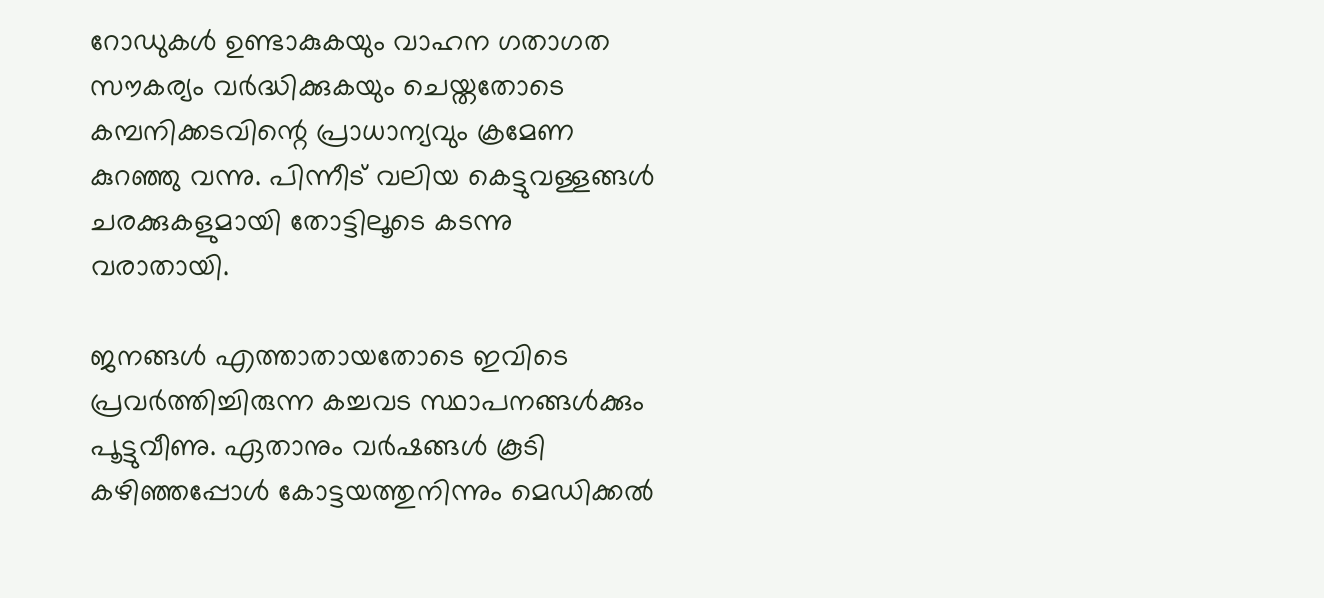റോഡുകള്‍ ഉണ്ടാകുകയും വാഹന ഗതാഗത സൗകര്യം വര്‍ദ്ധിക്കുകയും ചെയ്തതോടെ കമ്പനിക്കടവിന്റെ പ്രാധാന്യവും ക്രമേണ കുറഞ്ഞു വന്നു. പിന്നീട് വലിയ കെട്ടുവള്ളങ്ങള്‍ ചരക്കുകളുമായി തോട്ടിലൂടെ കടന്നു വരാതായി.

ജനങ്ങള്‍ എത്താതായതോടെ ഇവിടെ പ്രവര്‍ത്തിച്ചിരുന്ന കച്ചവട സ്ഥാപനങ്ങള്‍ക്കും പൂട്ടുവീണു. ഏതാനും വര്‍ഷങ്ങള്‍ കൂടി കഴിഞ്ഞപ്പോള്‍ കോട്ടയത്തുനിന്നും മെഡിക്കല്‍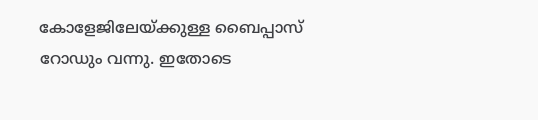കോളേജിലേയ്‌ക്കുള്ള ബൈപ്പാസ് റോഡും വന്നു. ഇതോടെ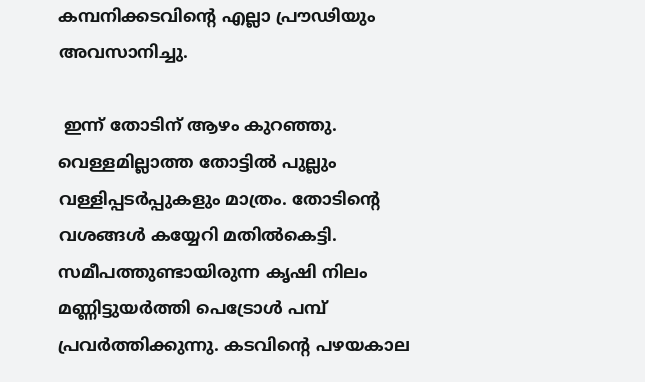കമ്പനിക്കടവിന്റെ എല്ലാ പ്രൗഢിയും അവസാനിച്ചു.

 ഇന്ന് തോടിന് ആഴം കുറഞ്ഞു. വെള്ളമില്ലാത്ത തോട്ടില്‍ പുല്ലും വള്ളിപ്പടര്‍പ്പുകളും മാത്രം. തോടിന്റെ വശങ്ങള്‍ കയ്യേറി മതില്‍കെട്ടി.  സമീപത്തുണ്ടായിരുന്ന കൃഷി നിലം മണ്ണിട്ടുയര്‍ത്തി പെട്രോള്‍ പമ്പ് പ്രവര്‍ത്തിക്കുന്നു. കടവിന്റെ പഴയകാല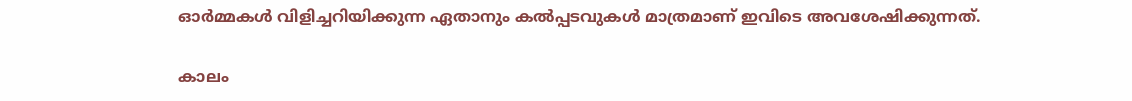ഓര്‍മ്മകള്‍ വിളിച്ചറിയിക്കുന്ന ഏതാനും കല്‍പ്പടവുകള്‍ മാത്രമാണ് ഇവിടെ അവശേഷിക്കുന്നത്.

കാലം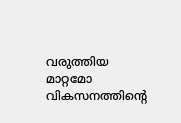വരുത്തിയ മാറ്റമോ വികസനത്തിന്റെ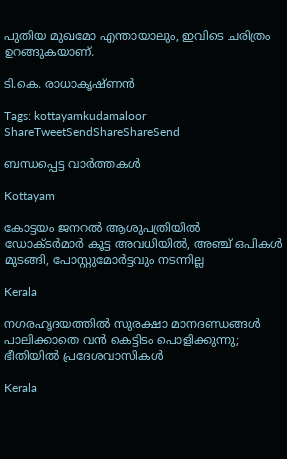പുതിയ മുഖമോ എന്തായാലും, ഇവിടെ ചരിത്രം ഉറങ്ങുകയാണ്.

ടി.കെ. രാധാകൃഷ്ണന്‍

Tags: kottayamkudamaloor
ShareTweetSendShareShareSend

ബന്ധപ്പെട്ട വാര്‍ത്തകള്‍

Kottayam

കോട്ടയം ജനറല്‍ ആശുപത്രിയില്‍ ഡോക്ടര്‍മാര്‍ കൂട്ട അവധിയില്‍, അഞ്ച് ഒപികൾ മുടങ്ങി, പോസ്റ്റുമോർട്ടവും നടന്നില്ല

Kerala

നഗരഹൃദയത്തില്‍ സുരക്ഷാ മാനദണ്ഡങ്ങള്‍ പാലിക്കാതെ വന്‍ കെട്ടിടം പൊളിക്കുന്നു; ഭീതിയില്‍ പ്രദേശവാസികള്‍

Kerala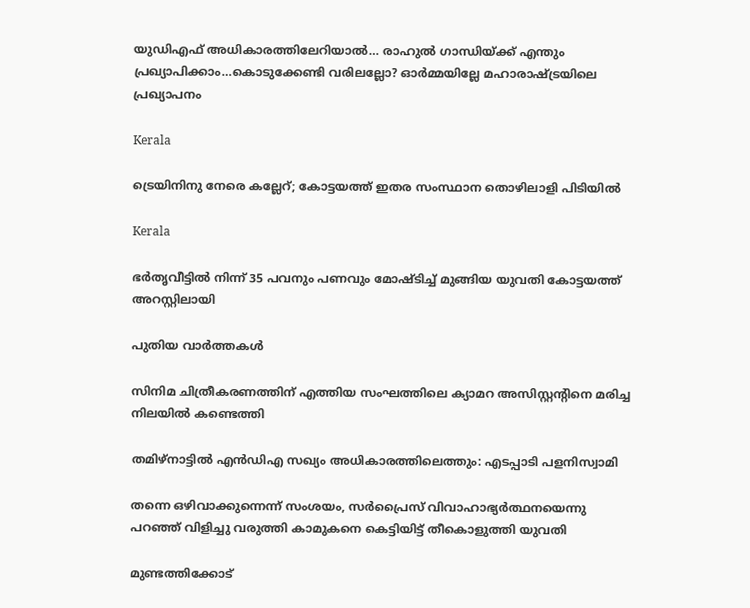യുഡിഎഫ് അധികാരത്തിലേറിയാൽ… രാഹുല്‍ ഗാന്ധിയ്‌ക്ക് എന്തും പ്രഖ്യാപിക്കാം…കൊടുക്കേണ്ടി വരിലല്ലോ? ഓര്‍മ്മയില്ലേ മഹാരാഷ്‌ട്രയിലെ പ്രഖ്യാപനം

Kerala

ട്രെയിനിനു നേരെ കല്ലേറ്; കോട്ടയത്ത് ഇതര സംസ്ഥാന തൊഴിലാളി പിടിയില്‍

Kerala

ഭര്‍തൃവീട്ടില്‍ നിന്ന് 35 പവനും പണവും മോഷ്ടിച്ച് മുങ്ങിയ യുവതി കോട്ടയത്ത് അറസ്റ്റിലായി

പുതിയ വാര്‍ത്തകള്‍

സിനിമ ചിത്രീകരണത്തിന് എത്തിയ സംഘത്തിലെ ക്യാമറ അസിസ്റ്റന്റിനെ മരിച്ച നിലയില്‍ കണ്ടെത്തി

തമിഴ്‌നാട്ടില്‍ എന്‍ഡിഎ സഖ്യം അധികാരത്തിലെത്തും: എടപ്പാടി പളനിസ്വാമി

തന്നെ ഒഴിവാക്കുന്നെന്ന് സംശയം, സർപ്രൈസ് വിവാഹാഭ്യർത്ഥനയെന്നു പറഞ്ഞ് വിളിച്ചു വരുത്തി കാമുകനെ കെട്ടിയിട്ട് തീകൊളുത്തി യുവതി

മുണ്ടത്തിക്കോട്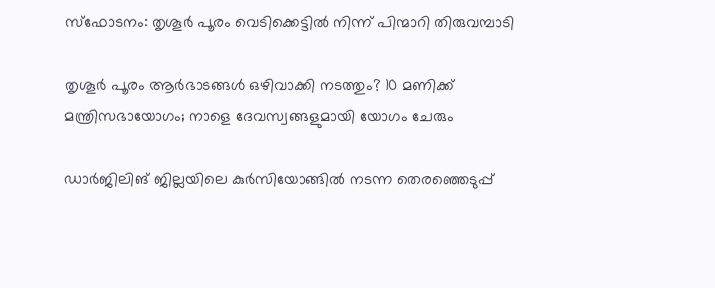സ്ഫോടനം: തൃശൂർ പൂരം വെടിക്കെട്ടിൽ നിന്ന് പിന്മാറി തിരുവമ്പാടി

തൃശൂര്‍ പൂരം ആര്‍ഭാടങ്ങള്‍ ഒഴിവാക്കി നടത്തും? 10 മണിക്ക് മന്ത്രിസഭായോഗം; നാളെ ദേവസ്വങ്ങളുമായി യോഗം ചേരും

ഡാര്‍ജിലിങ് ജില്ലയിലെ കുര്‍സിയോങ്ങില്‍ നടന്ന തെരഞ്ഞെടുപ്പ്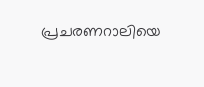പ്രചരണറാലിയെ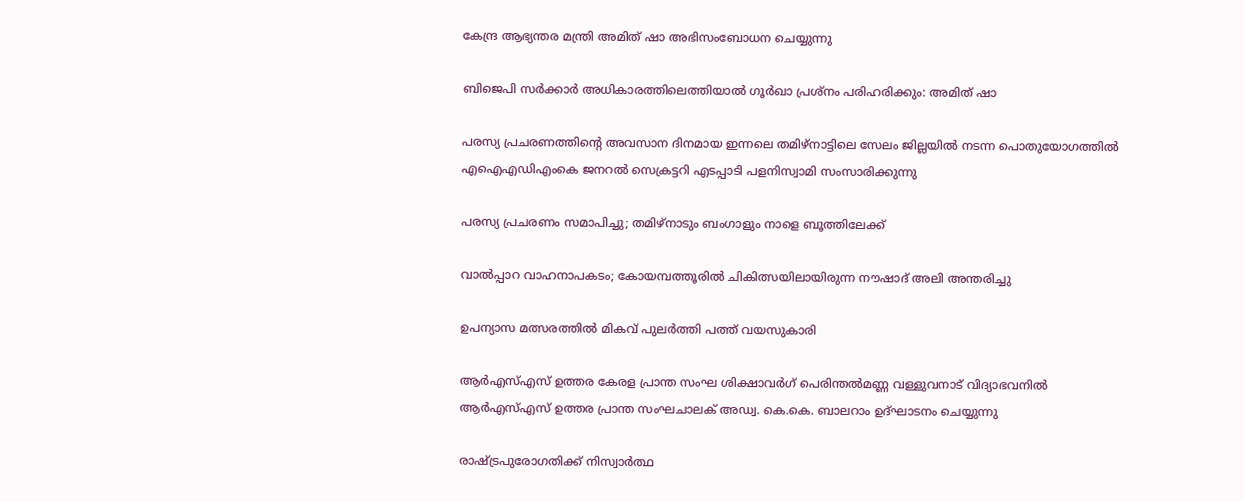കേന്ദ്ര ആഭ്യന്തര മന്ത്രി അമിത് ഷാ അഭിസംബോധന ചെയ്യുന്നു

ബിജെപി സര്‍ക്കാര്‍ അധികാരത്തിലെത്തിയാല്‍ ഗൂര്‍ഖാ പ്രശ്‌നം പരിഹരിക്കും: അമിത് ഷാ

പരസ്യ പ്രചരണത്തിന്റെ അവസാന ദിനമായ ഇന്നലെ തമിഴ്‌നാട്ടിലെ സേലം ജില്ലയില്‍ നടന്ന പൊതുയോഗത്തില്‍
എഐഎഡിഎംകെ ജനറല്‍ സെക്രട്ടറി എടപ്പാടി പളനിസ്വാമി സംസാരിക്കുന്നു

പരസ്യ പ്രചരണം സമാപിച്ചു; തമിഴ്‌നാടും ബംഗാളും നാളെ ബൂത്തിലേക്ക്

വാൽപ്പാറ വാഹനാപകടം; കോയമ്പത്തൂരിൽ ചികിത്സയിലായിരുന്ന നൗഷാദ് അലി അന്തരിച്ചു

ഉപന്യാസ മത്സരത്തില്‍ മികവ് പുലര്‍ത്തി പത്ത് വയസുകാരി

ആര്‍എസ്എസ് ഉത്തര കേരള പ്രാന്ത സംഘ ശിക്ഷാവര്‍ഗ് പെരിന്തല്‍മണ്ണ വള്ളുവനാട് വിദ്യാഭവനില്‍ ആര്‍എസ്എസ് ഉത്തര പ്രാന്ത സംഘചാലക് അഡ്വ. കെ.കെ. ബാലറാം ഉദ്ഘാടനം ചെയ്യുന്നു

രാഷ്‌ട്രപുരോഗതിക്ക് നിസ്വാര്‍ത്ഥ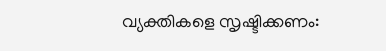വ്യക്തികളെ സൃഷ്ടിക്കണം: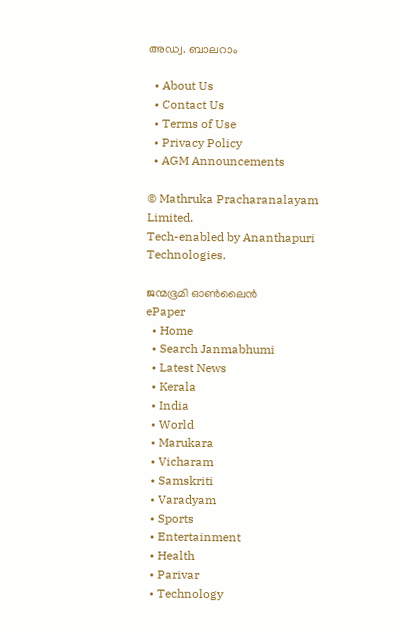അഡ്വ. ബാലറാം

  • About Us
  • Contact Us
  • Terms of Use
  • Privacy Policy
  • AGM Announcements

© Mathruka Pracharanalayam Limited.
Tech-enabled by Ananthapuri Technologies.

ജന്മഭൂമി ഓണ്‍ലൈന്‍
ePaper
  • Home
  • Search Janmabhumi
  • Latest News
  • Kerala
  • India
  • World
  • Marukara
  • Vicharam
  • Samskriti
  • Varadyam
  • Sports
  • Entertainment
  • Health
  • Parivar
  • Technology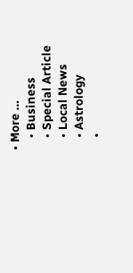• More …
    • Business
    • Special Article
    • Local News
    • Astrology
    •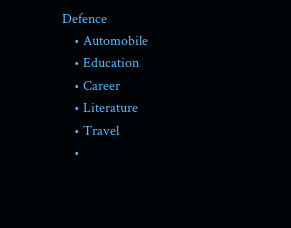Defence
    • Automobile
    • Education
    • Career
    • Literature
    • Travel
    •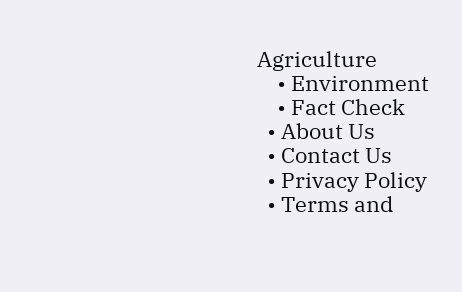Agriculture
    • Environment
    • Fact Check
  • About Us
  • Contact Us
  • Privacy Policy
  • Terms and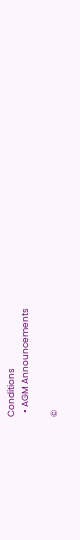Conditions
  • AGM Announcements

©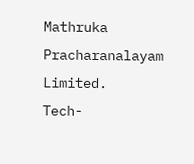Mathruka Pracharanalayam Limited.
Tech-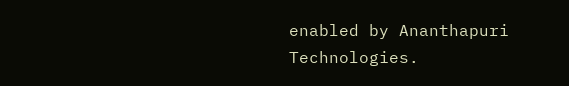enabled by Ananthapuri Technologies.